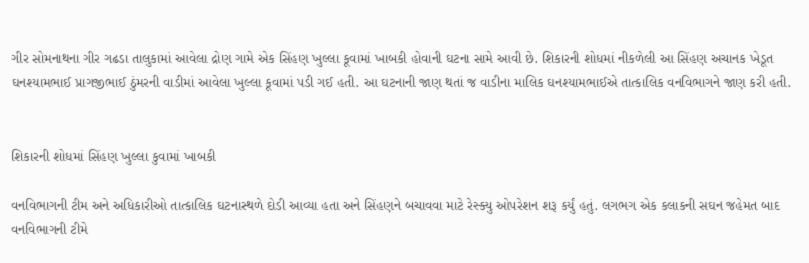ગીર સોમનાથના ગીર ગઢડા તાલુકામાં આવેલા દ્રોણ ગામે એક સિંહણ ખુલ્લા કૂવામાં ખાબકી હોવાની ઘટના સામે આવી છે. શિકારની શોધમાં નીકળેલી આ સિંહણ અચાનક ખેડૂત ઘનશ્યામભાઈ પ્રાગજીભાઈ ઠુંમરની વાડીમાં આવેલા ખુલ્લા કૂવામાં પડી ગઈ હતી. આ ઘટનાની જાણ થતાં જ વાડીના માલિક ઘનશ્યામભાઈએ તાત્કાલિક વનવિભાગને જાણ કરી હતી.


શિકારની શોધમાં સિંહણ ખુલ્લા કુવામાં ખાબકી

વનવિભાગની ટીમ અને અધિકારીઓ તાત્કાલિક ઘટનાસ્થળે દોડી આવ્યા હતા અને સિંહણને બચાવવા માટે રેસ્ક્યુ ઓપરેશન શરૂ કર્યું હતું. લગભગ એક કલાકની સઘન જહેમત બાદ વનવિભાગની ટીમે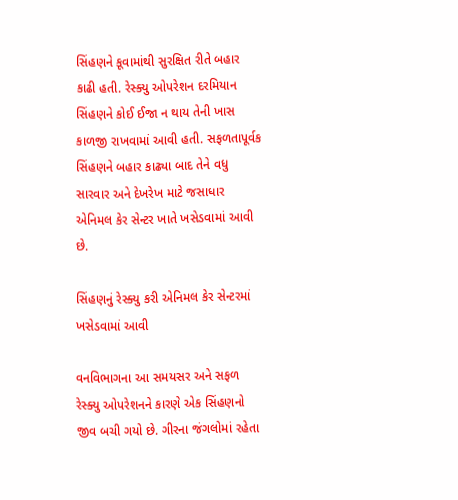સિંહણને કૂવામાંથી સુરક્ષિત રીતે બહાર કાઢી હતી. રેસ્ક્યુ ઓપરેશન દરમિયાન સિંહણને કોઈ ઈજા ન થાય તેની ખાસ કાળજી રાખવામાં આવી હતી. સફળતાપૂર્વક સિંહણને બહાર કાઢ્યા બાદ તેને વધુ સારવાર અને દેખરેખ માટે જસાધાર એનિમલ કેર સેન્ટર ખાતે ખસેડવામાં આવી છે.

સિંહણનું રેસ્ક્યુ કરી એનિમલ કેર સેન્ટરમાં ખસેડવામાં આવી

વનવિભાગના આ સમયસર અને સફળ રેસ્ક્યુ ઓપરેશનને કારણે એક સિંહણનો જીવ બચી ગયો છે. ગીરના જંગલોમાં રહેતા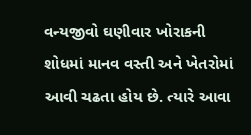વન્યજીવો ઘણીવાર ખોરાકની શોધમાં માનવ વસ્તી અને ખેતરોમાં આવી ચઢતા હોય છે. ત્યારે આવા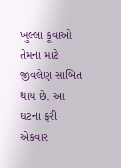ખુલ્લા કૂવાઓ તેમના માટે જીવલેણ સાબિત થાય છે. આ ઘટના ફરી એકવાર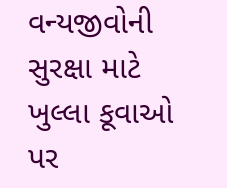વન્યજીવોની સુરક્ષા માટે ખુલ્લા કૂવાઓ પર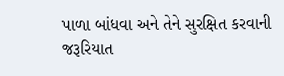પાળા બાંધવા અને તેને સુરક્ષિત કરવાની જરૂરિયાત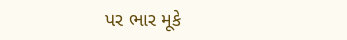પર ભાર મૂકે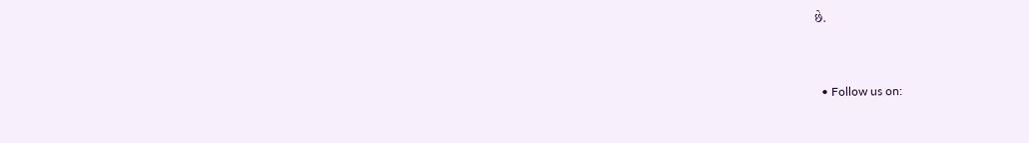છે.


  • Follow us on: